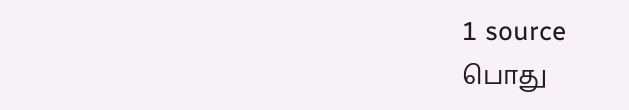1 source
பொது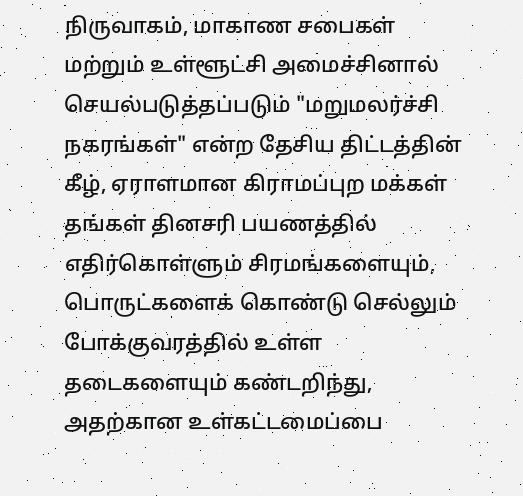நிருவாகம், மாகாண சபைகள் மற்றும் உள்ளூட்சி அமைச்சினால் செயல்படுத்தப்படும் "மறுமலர்ச்சி நகரங்கள்" என்ற தேசிய திட்டத்தின் கீழ், ஏராளமான கிராமப்புற மக்கள் தங்கள் தினசரி பயணத்தில் எதிர்கொள்ளும் சிரமங்களையும், பொருட்களைக் கொண்டு செல்லும் போக்குவரத்தில் உள்ள தடைகளையும் கண்டறிந்து, அதற்கான உள்கட்டமைப்பை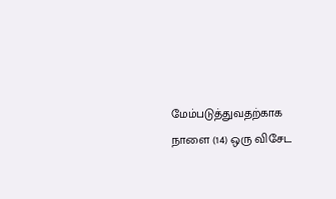மேம்படுத்துவதற்காக நாளை (14) ஒரு விசேட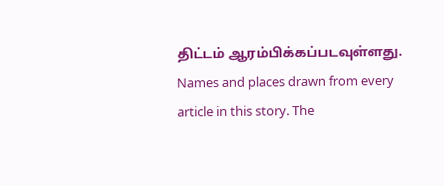திட்டம் ஆரம்பிக்கப்படவுள்ளது.
Names and places drawn from every article in this story. The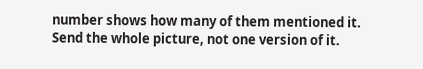number shows how many of them mentioned it.
Send the whole picture, not one version of it.